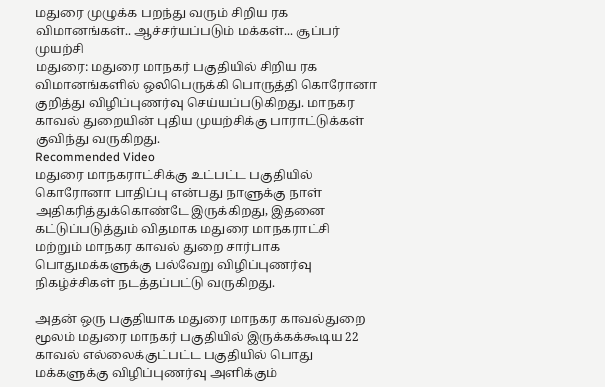மதுரை முழுக்க பறந்து வரும் சிறிய ரக விமானங்கள்.. ஆச்சர்யப்படும் மக்கள்... சூப்பர் முயற்சி
மதுரை: மதுரை மாநகர் பகுதியில் சிறிய ரக விமானங்களில் ஒலிபெருக்கி பொருத்தி கொரோனா குறித்து விழிப்புணர்வு செய்யப்படுகிறது. மாநகர காவல் துறையின் புதிய முயற்சிக்கு பாராட்டுக்கள் குவிந்து வருகிறது.
Recommended Video
மதுரை மாநகராட்சிக்கு உட்பட்ட பகுதியில் கொரோனா பாதிப்பு என்பது நாளுக்கு நாள் அதிகரித்துக்கொண்டே இருக்கிறது, இதனை கட்டுப்படுத்தும் விதமாக மதுரை மாநகராட்சி மற்றும் மாநகர காவல் துறை சார்பாக பொதுமக்களுக்கு பல்வேறு விழிப்புணர்வு நிகழ்ச்சிகள் நடத்தப்பட்டு வருகிறது.

அதன் ஒரு பகுதியாக மதுரை மாநகர காவல்துறை மூலம் மதுரை மாநகர் பகுதியில் இருக்கக்கூடிய 22 காவல் எல்லைக்குட்பட்ட பகுதியில் பொது மக்களுக்கு விழிப்புணர்வு அளிக்கும்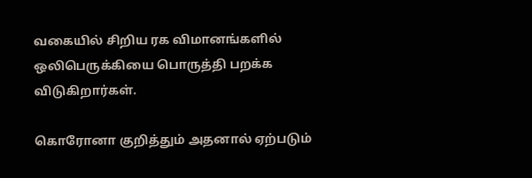வகையில் சிறிய ரக விமானங்களில் ஒலிபெருக்கியை பொருத்தி பறக்க விடுகிறார்கள்.

கொரோனா குறித்தும் அதனால் ஏற்படும்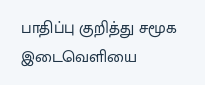பாதிப்பு குறித்து சமூக இடைவெளியை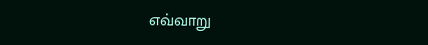எவ்வாறு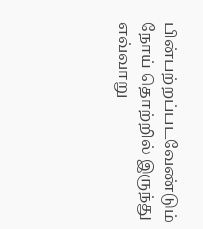பின்பற்றப்படவேண்டும் நோய் தொற்றில் இருந்து எவ்வாறு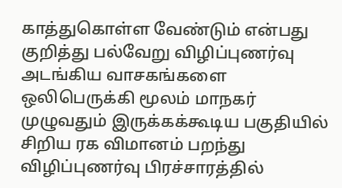காத்துகொள்ள வேண்டும் என்பது குறித்து பல்வேறு விழிப்புணர்வு அடங்கிய வாசகங்களை ஒலிபெருக்கி மூலம் மாநகர் முழுவதும் இருக்கக்கூடிய பகுதியில் சிறிய ரக விமானம் பறந்து விழிப்புணர்வு பிரச்சாரத்தில்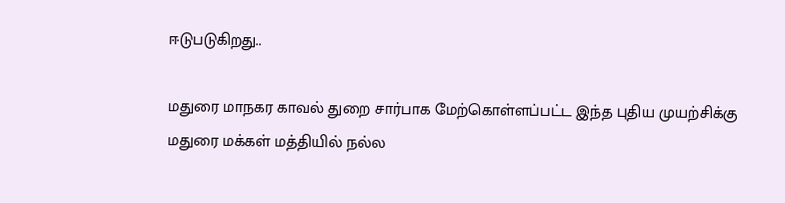ஈடுபடுகிறது..

மதுரை மாநகர காவல் துறை சார்பாக மேற்கொள்ளப்பட்ட இந்த புதிய முயற்சிக்கு மதுரை மக்கள் மத்தியில் நல்ல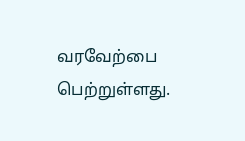வரவேற்பை பெற்றுள்ளது.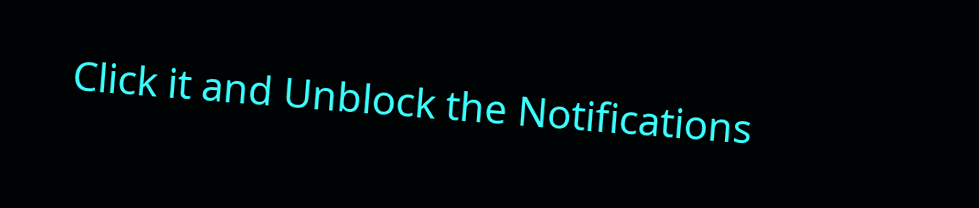Click it and Unblock the Notifications